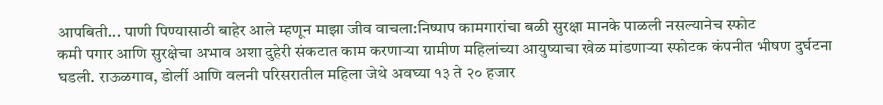आपबिती... पाणी पिण्यासाठी बाहेर आले म्हणून माझा जीव वाचला:निष्पाप कामगारांचा बळी सुरक्षा मानके पाळली नसल्यानेच स्फोट
कमी पगार आणि सुरक्षेचा अभाव अशा दुहेरी संकटात काम करणाऱ्या ग्रामीण महिलांच्या आयुष्याचा खेळ मांडणाऱ्या स्फोटक कंपनीत भीषण दुर्घटना घडली. राऊळगाव, डोर्ली आणि वलनी परिसरातील महिला जेथे अवघ्या १३ ते २० हजार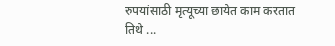रुपयांसाठी मृत्यूच्या छायेत काम करतात तिथे ...